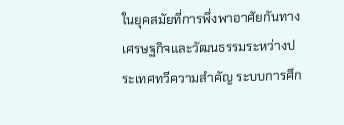ในยุคสมัยที่การพึ่งพาอาศัยกันทางเศรษฐกิจและวัฒนธรรมระหว่างประเทศทวีความสำคัญ ระบบการศึก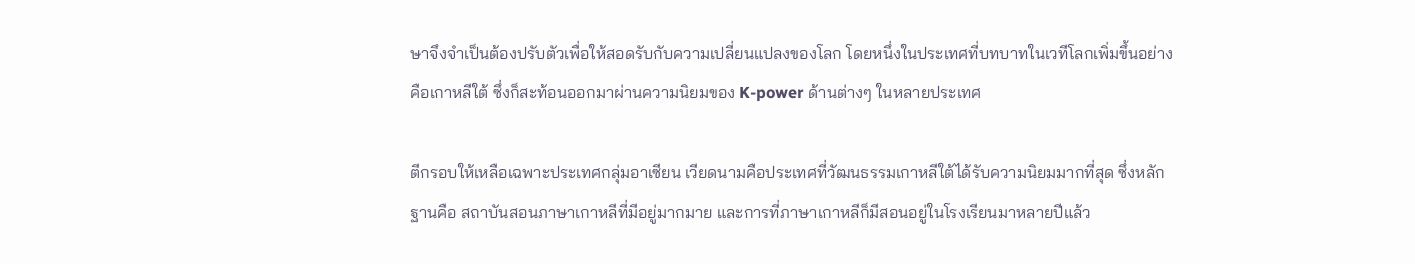ษาจึงจำเป็นต้องปรับตัวเพื่อให้สอดรับกับความเปลี่ยนแปลงของโลก โดยหนึ่งในประเทศที่บทบาทในเวทีโลกเพิ่มขึ้นอย่างคือเกาหลีใต้ ซึ่งก็สะท้อนออกมาผ่านความนิยมของ K-power ด้านต่างๆ ในหลายประเทศ

ตีกรอบให้เหลือเฉพาะประเทศกลุ่มอาเซียน เวียดนามคือประเทศที่วัฒนธรรมเกาหลีใต้ได้รับความนิยมมากที่สุด ซึ่งหลักฐานคือ สถาบันสอนภาษาเกาหลีที่มีอยู่มากมาย และการที่ภาษาเกาหลีก็มีสอนอยู่ในโรงเรียนมาหลายปีแล้ว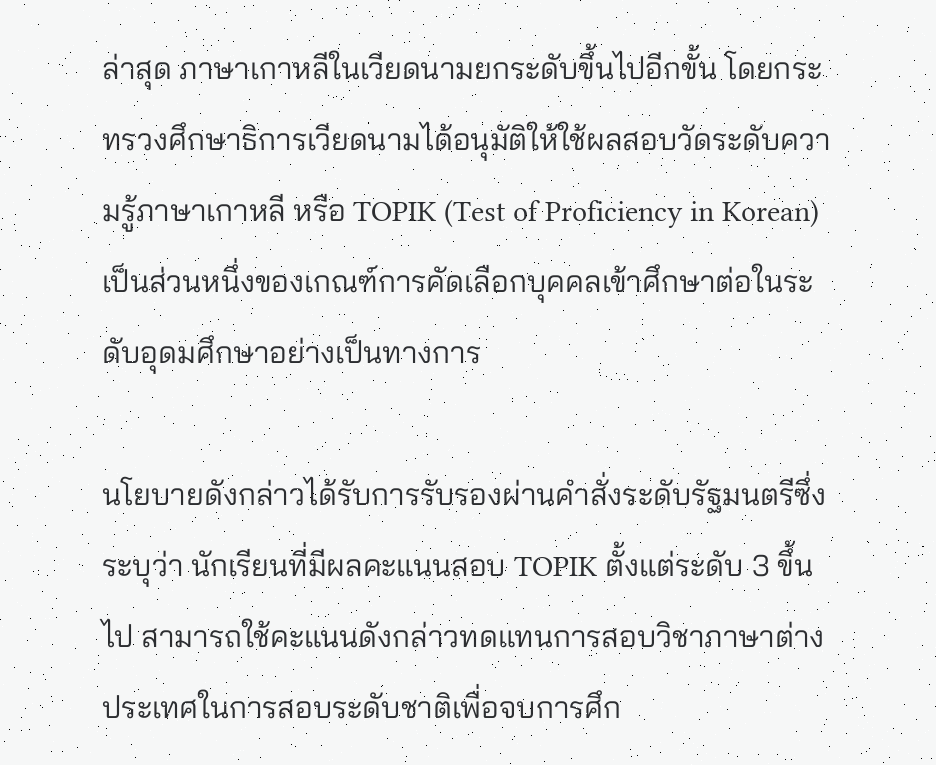ล่าสุด ภาษาเกาหลีในเวียดนามยกระดับขึ้นไปอีกขั้น โดยกระทรวงศึกษาธิการเวียดนามได้อนุมัติให้ใช้ผลสอบวัดระดับความรู้ภาษาเกาหลี หรือ TOPIK (Test of Proficiency in Korean) เป็นส่วนหนึ่งของเกณฑ์การคัดเลือกบุคคลเข้าศึกษาต่อในระดับอุดมศึกษาอย่างเป็นทางการ

นโยบายดังกล่าวได้รับการรับรองผ่านคำสั่งระดับรัฐมนตรีซึ่งระบุว่า นักเรียนที่มีผลคะแนนสอบ TOPIK ตั้งแต่ระดับ 3 ขึ้นไป สามารถใช้คะแนนดังกล่าวทดแทนการสอบวิชาภาษาต่างประเทศในการสอบระดับชาติเพื่อจบการศึก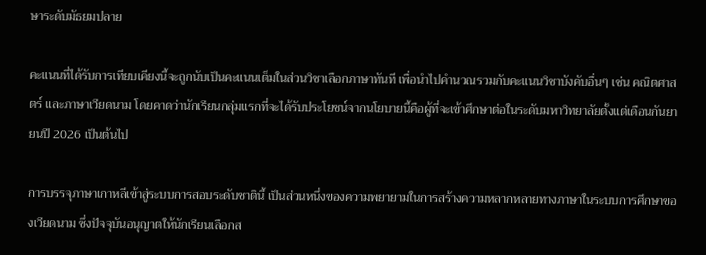ษาระดับมัธยมปลาย

คะแนนที่ได้รับการเทียบเคียงนี้จะถูกนับเป็นคะแนนเต็มในส่วนวิชาเลือกภาษาทันที เพื่อนำไปคำนวณรวมกับคะแนนวิชาบังคับอื่นๆ เช่น คณิตศาสตร์ และภาษาเวียดนาม โดยคาดว่านักเรียนกลุ่มแรกที่จะได้รับประโยชน์จากนโยบายนี้คือผู้ที่จะเข้าศึกษาต่อในระดับมหาวิทยาลัยตั้งแต่เดือนกันยายนปี 2026 เป็นต้นไป

การบรรจุภาษาเกาหลีเข้าสู่ระบบการสอบระดับชาตินี้ เป็นส่วนหนึ่งของความพยายามในการสร้างความหลากหลายทางภาษาในระบบการศึกษาของเวียดนาม ซึ่งปัจจุบันอนุญาตให้นักเรียนเลือกส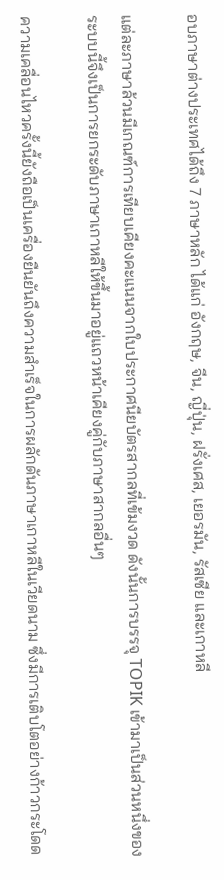อบภาษาต่างประเทศได้ถึง 7 ภาษาหลัก ได้แก่ อังกฤษ, จีน, ญี่ปุ่น, ฝรั่งเศส, เยอรมัน, รัสเซีย และเกาหลี

แต่ละภาษาล้วนมีเกณฑ์การเทียบเคียงคะแนนจากใบประกาศนียบัตรสากลที่เข้มงวด ดังนั้นการบรรจุ TOPIK เข้ามาเป็นส่วนหนึ่งของระบบนี้จึงเป็นการยกระดับภาษาเกาหลีให้ขึ้นมาอยู่แถวหน้าเคียงคู่กับภาษาสากลอื่นๆ

ความเคลื่อนไหวครั้งนี้ยังถือเป็นเครื่องยืนยันถึงความสำเร็จในการผลักดันภาษาเกาหลีในเวียดนาม ซึ่งมีการเติบโตอย่างก้าวกระโดด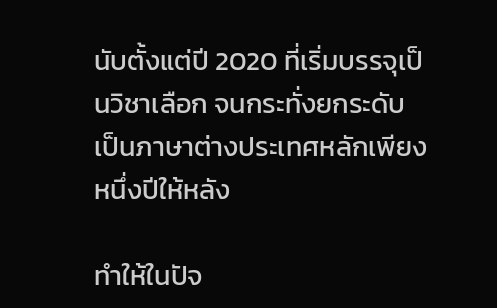นับตั้งแต่ปี 2020 ที่เริ่มบรรจุเป็นวิชาเลือก จนกระทั่งยกระดับเป็นภาษาต่างประเทศหลักเพียงหนึ่งปีให้หลัง

ทำให้ในปัจ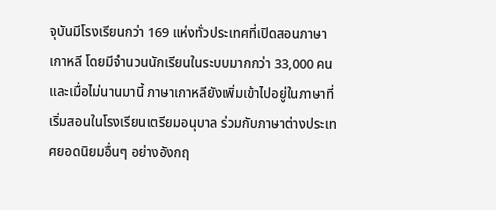จุบันมีโรงเรียนกว่า 169 แห่งทั่วประเทศที่เปิดสอนภาษาเกาหลี โดยมีจำนวนนักเรียนในระบบมากกว่า 33,000 คน และเมื่อไม่นานมานี้ ภาษาเกาหลียังเพิ่มเข้าไปอยู่ในภาษาที่เริ่มสอนในโรงเรียนเตรียมอนุบาล ร่วมกับภาษาต่างประเทศยอดนิยมอื่นๆ อย่างอังกฤ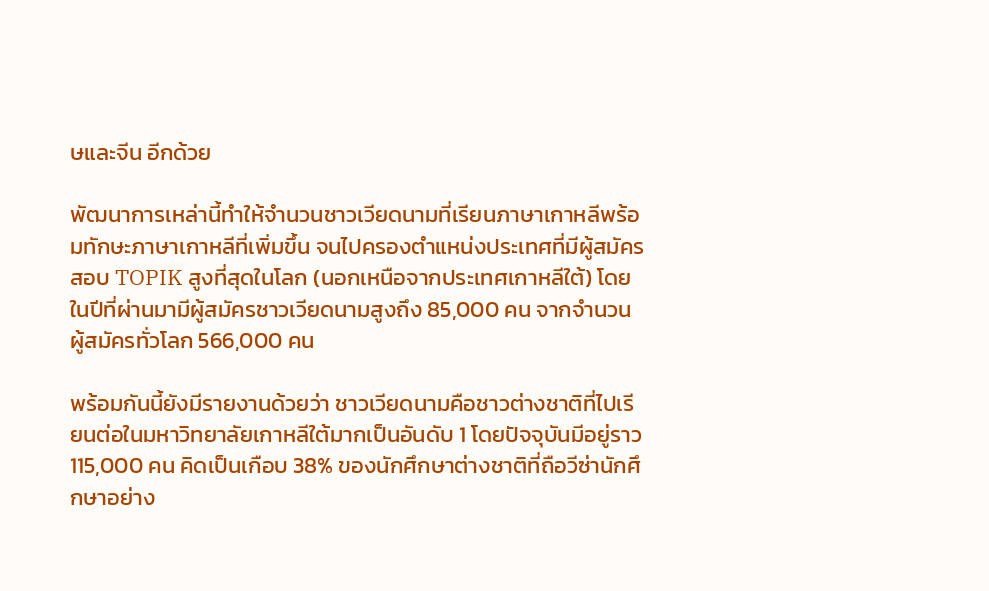ษและจีน อีกด้วย

พัฒนาการเหล่านี้ทำให้จำนวนชาวเวียดนามที่เรียนภาษาเกาหลีพร้อมทักษะภาษาเกาหลีที่เพิ่มขึ้น จนไปครองตำแหน่งประเทศที่มีผู้สมัครสอบ TOPIK สูงที่สุดในโลก (นอกเหนือจากประเทศเกาหลีใต้) โดยในปีที่ผ่านมามีผู้สมัครชาวเวียดนามสูงถึง 85,000 คน จากจำนวนผู้สมัครทั่วโลก 566,000 คน

พร้อมกันนี้ยังมีรายงานด้วยว่า ชาวเวียดนามคือชาวต่างชาติที่ไปเรียนต่อในมหาวิทยาลัยเกาหลีใต้มากเป็นอันดับ 1 โดยปัจจุบันมีอยู่ราว 115,000 คน คิดเป็นเกือบ 38% ของนักศึกษาต่างชาติที่ถือวีซ่านักศึกษาอย่าง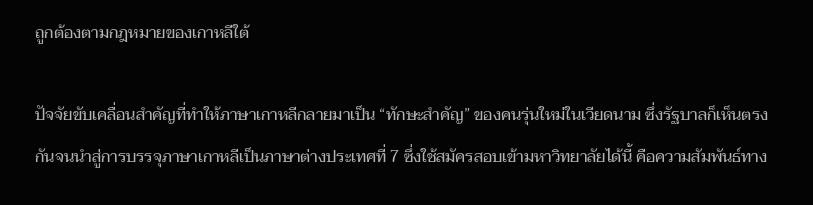ถูกต้องตามกฎหมายของเกาหลีใต้

ปัจจัยขับเคลื่อนสำคัญที่ทำให้ภาษาเกาหลีกลายมาเป็น “ทักษะสำคัญ” ของคนรุ่นใหม่ในเวียดนาม ซึ่งรัฐบาลก็เห็นตรงกันจนนำสู่การบรรจุภาษาเกาหลีเป็นภาษาต่างประเทศที่ 7 ซึ่งใช้สมัครสอบเข้ามหาวิทยาลัยได้นี้ คือความสัมพันธ์ทาง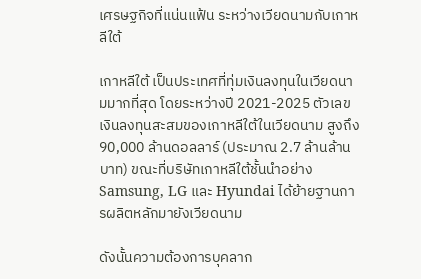เศรษฐกิจที่แน่นแฟ้น ระหว่างเวียดนามกับเกาหลีใต้

เกาหลีใต้ เป็นประเทศที่ทุ่มเงินลงทุนในเวียดนามมากที่สุด โดยระหว่างปี 2021-2025 ตัวเลขเงินลงทุนสะสมของเกาหลีใต้ในเวียดนาม สูงถึง 90,000 ล้านดอลลาร์ (ประมาณ 2.7 ล้านล้านบาท) ขณะที่บริษัทเกาหลีใต้ชั้นนำอย่าง Samsung, LG และ Hyundai ได้ย้ายฐานการผลิตหลักมายังเวียดนาม

ดังนั้นความต้องการบุคลาก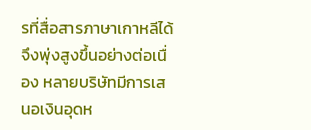รที่สื่อสารภาษาเกาหลีได้จึงพุ่งสูงขึ้นอย่างต่อเนื่อง หลายบริษัทมีการเสนอเงินอุดห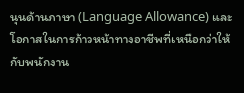นุนด้านภาษา (Language Allowance) และโอกาสในการก้าวหน้าทางอาชีพที่เหนือกว่าให้กับพนักงาน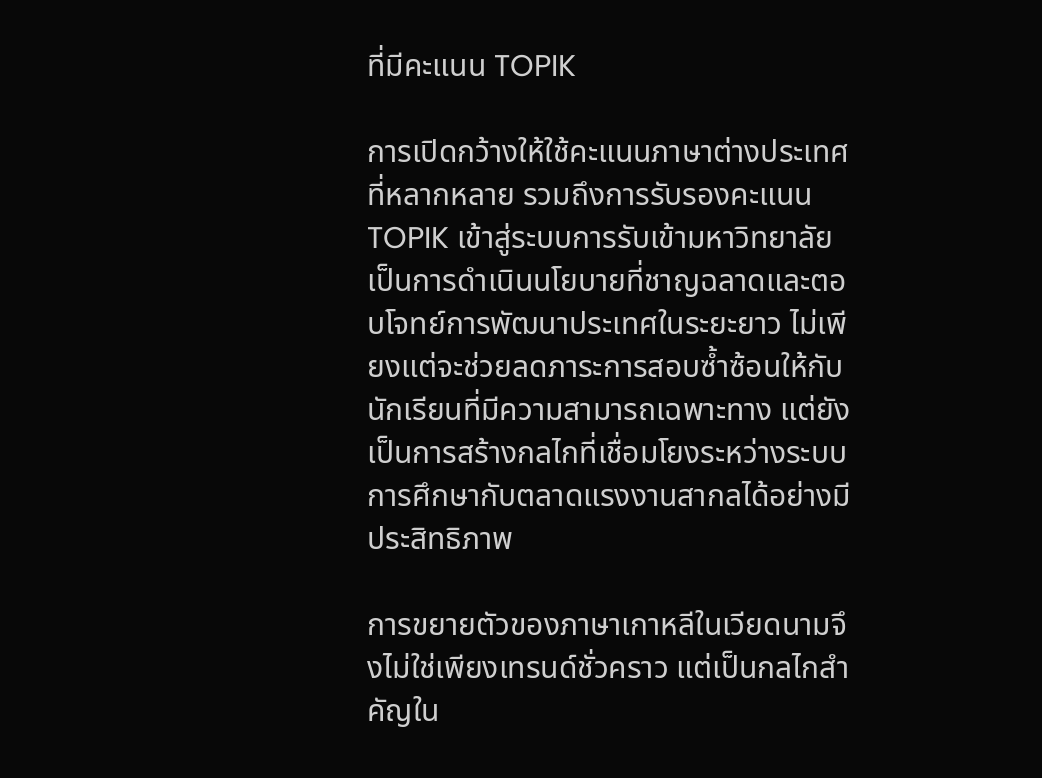ที่มีคะแนน TOPIK

การเปิดกว้างให้ใช้คะแนนภาษาต่างประเทศที่หลากหลาย รวมถึงการรับรองคะแนน TOPIK เข้าสู่ระบบการรับเข้ามหาวิทยาลัย เป็นการดำเนินนโยบายที่ชาญฉลาดและตอบโจทย์การพัฒนาประเทศในระยะยาว ไม่เพียงแต่จะช่วยลดภาระการสอบซ้ำซ้อนให้กับนักเรียนที่มีความสามารถเฉพาะทาง แต่ยังเป็นการสร้างกลไกที่เชื่อมโยงระหว่างระบบการศึกษากับตลาดแรงงานสากลได้อย่างมีประสิทธิภาพ

การขยายตัวของภาษาเกาหลีในเวียดนามจึงไม่ใช่เพียงเทรนด์ชั่วคราว แต่เป็นกลไกสำคัญใน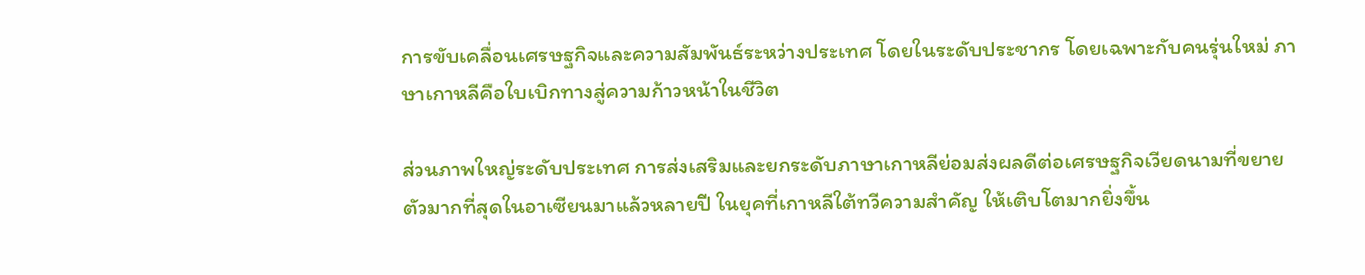การขับเคลื่อนเศรษฐกิจและความสัมพันธ์ระหว่างประเทศ โดยในระดับประชากร โดยเฉพาะกับคนรุ่นใหม่ ภาษาเกาหลีคือใบเบิกทางสู่ความก้าวหน้าในชีวิต

ส่วนภาพใหญ่ระดับประเทศ การส่งเสริมและยกระดับภาษาเกาหลีย่อมส่งผลดีต่อเศรษฐกิจเวียดนามที่ขยายตัวมากที่สุดในอาเซียนมาแล้วหลายปี ในยุคที่เกาหลีใต้ทวีความสำคัญ ให้เติบโตมากยิ่งขึ้น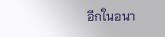อีกในอนา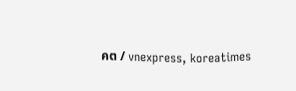คต / vnexpress, koreatimes